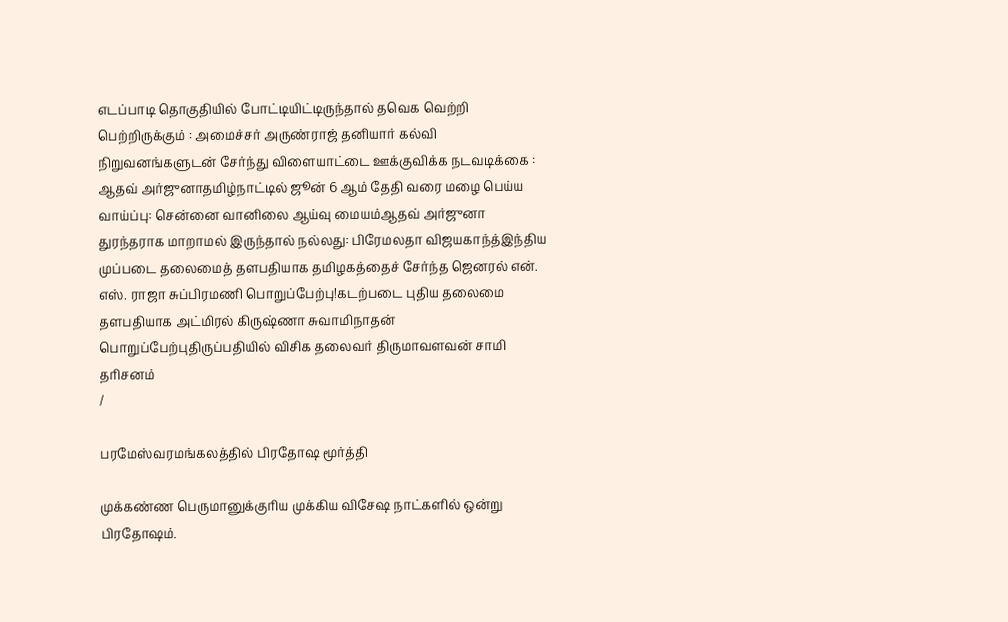எடப்பாடி தொகுதியில் போட்டியிட்டிருந்தால் தவெக வெற்றி பெற்றிருக்கும் : அமைச்சர் அருண்ராஜ் தனியார் கல்வி நிறுவனங்களுடன் சேர்ந்து விளையாட்டை ஊக்குவிக்க நடவடிக்கை : ஆதவ் அர்ஜுனாதமிழ்நாட்டில் ஜூன் 6 ஆம் தேதி வரை மழை பெய்ய வாய்ப்பு: சென்னை வானிலை ஆய்வு மையம்ஆதவ் அர்ஜுனா துரந்தராக மாறாமல் இருந்தால் நல்லது: பிரேமலதா விஜயகாந்த்இந்திய முப்படை தலைமைத் தளபதியாக தமிழகத்தைச் சேர்ந்த ஜெனரல் என். எஸ். ராஜா சுப்பிரமணி பொறுப்பேற்பு!கடற்படை புதிய தலைமை தளபதியாக அட்மிரல் கிருஷ்ணா சுவாமிநாதன் பொறுப்பேற்புதிருப்பதியில் விசிக தலைவர் திருமாவளவன் சாமி தரிசனம்
/

பரமேஸ்வரமங்கலத்தில் பிரதோஷ மூர்த்தி

முக்கண்ண பெருமானுக்குரிய முக்கிய விசேஷ நாட்களில் ஒன்று பிரதோஷம்.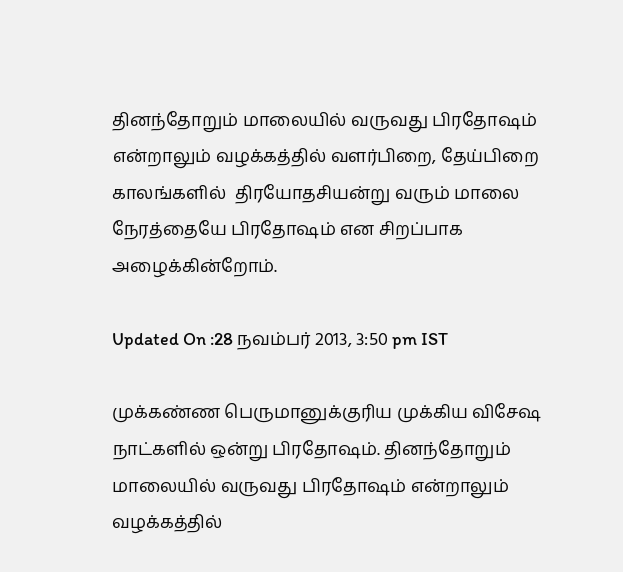தினந்தோறும் மாலையில் வருவது பிரதோஷம் என்றாலும் வழக்கத்தில் வளர்பிறை, தேய்பிறை காலங்களில்  திரயோதசியன்று வரும் மாலை நேரத்தையே பிரதோஷம் என சிறப்பாக அழைக்கின்றோம்.

Updated On :28 நவம்பர் 2013, 3:50 pm IST

முக்கண்ண பெருமானுக்குரிய முக்கிய விசேஷ நாட்களில் ஒன்று பிரதோஷம். தினந்தோறும் மாலையில் வருவது பிரதோஷம் என்றாலும் வழக்கத்தில்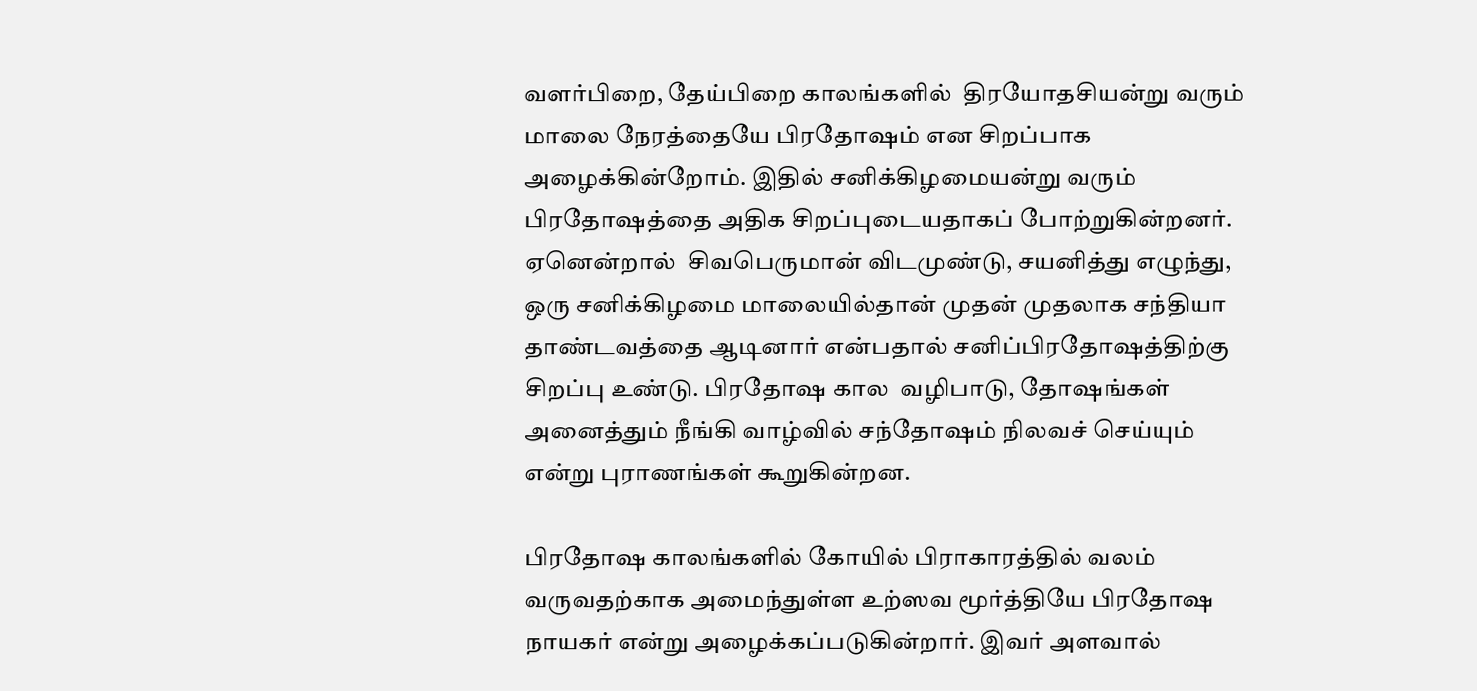வளர்பிறை, தேய்பிறை காலங்களில்  திரயோதசியன்று வரும் மாலை நேரத்தையே பிரதோஷம் என சிறப்பாக அழைக்கின்றோம். இதில் சனிக்கிழமையன்று வரும் பிரதோஷத்தை அதிக சிறப்புடையதாகப் போற்றுகின்றனர். ஏனென்றால்  சிவபெருமான் விடமுண்டு, சயனித்து எழுந்து, ஒரு சனிக்கிழமை மாலையில்தான் முதன் முதலாக சந்தியா தாண்டவத்தை ஆடினார் என்பதால் சனிப்பிரதோஷத்திற்கு சிறப்பு உண்டு. பிரதோஷ கால  வழிபாடு, தோஷங்கள் அனைத்தும் நீங்கி வாழ்வில் சந்தோஷம் நிலவச் செய்யும் என்று புராணங்கள் கூறுகின்றன.

பிரதோஷ காலங்களில் கோயில் பிராகாரத்தில் வலம் வருவதற்காக அமைந்துள்ள உற்ஸவ மூர்த்தியே பிரதோஷ நாயகர் என்று அழைக்கப்படுகின்றார். இவர் அளவால்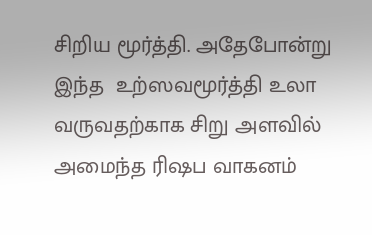சிறிய மூர்த்தி. அதேபோன்று இந்த  உற்ஸவமூர்த்தி உலா வருவதற்காக சிறு அளவில் அமைந்த ரிஷப வாகனம்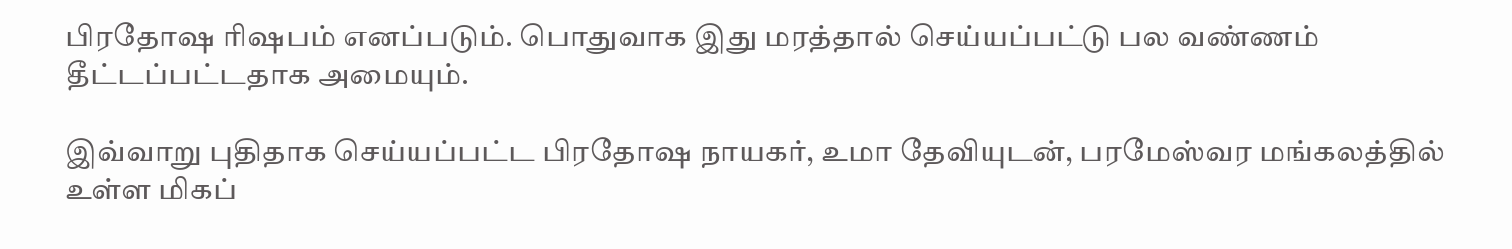பிரதோஷ ரிஷபம் எனப்படும். பொதுவாக இது மரத்தால் செய்யப்பட்டு பல வண்ணம் தீட்டப்பட்டதாக அமையும்.

இவ்வாறு புதிதாக செய்யப்பட்ட பிரதோஷ நாயகர், உமா தேவியுடன், பரமேஸ்வர மங்கலத்தில் உள்ள மிகப்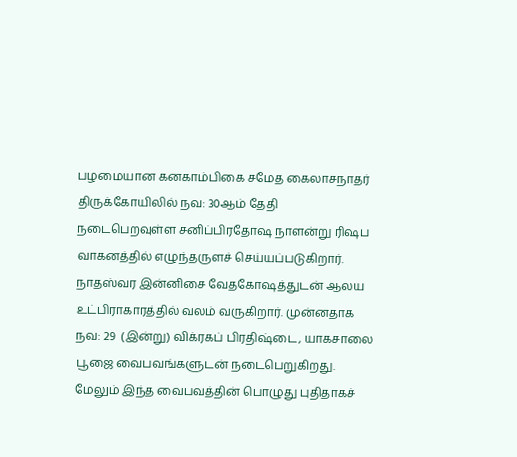பழமையான கனகாம்பிகை சமேத கைலாசநாதர் திருக்கோயிலில் நவ: 30ஆம் தேதி  நடைபெறவுள்ள சனிப்பிரதோஷ நாளன்று ரிஷப வாகனத்தில் எழுந்தருளச் செய்யப்படுகிறார். நாதஸ்வர இன்னிசை வேதகோஷத்துடன் ஆலய உட்பிராகாரத்தில் வலம் வருகிறார். முன்னதாக நவ: 29  (இன்று) விக்ரகப் பிரதிஷ்டை, யாகசாலை பூஜை வைபவங்களுடன் நடைபெறுகிறது. மேலும் இந்த வைபவத்தின் பொழுது புதிதாகச்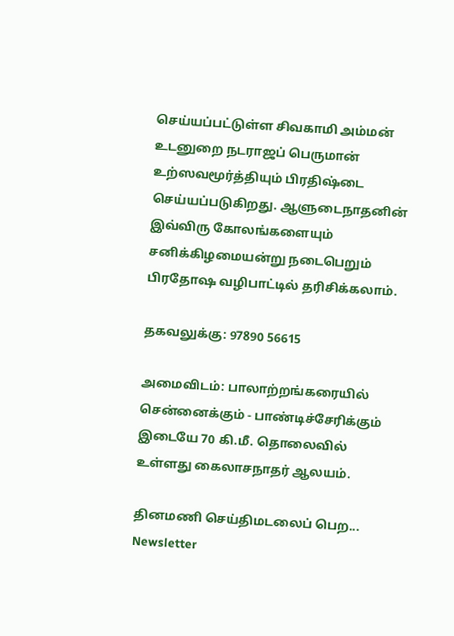செய்யப்பட்டுள்ள சிவகாமி அம்மன் உடனுறை நடராஜப் பெருமான்  உற்ஸவமூர்த்தியும் பிரதிஷ்டை செய்யப்படுகிறது. ஆளுடைநாதனின் இவ்விரு கோலங்களையும் சனிக்கிழமையன்று நடைபெறும் பிரதோஷ வழிபாட்டில் தரிசிக்கலாம்.

தகவலுக்கு: 97890 56615

அமைவிடம்: பாலாற்றங்கரையில் சென்னைக்கும் - பாண்டிச்சேரிக்கும் இடையே 70 கி.மீ. தொலைவில் உள்ளது கைலாசநாதர் ஆலயம்.

தினமணி செய்திமடலைப் பெற... Newsletter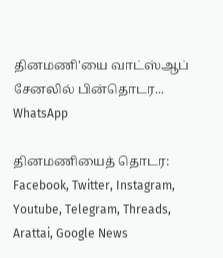தினமணி'யை வாட்ஸ்ஆப் சேனலில் பின்தொடர... WhatsApp

தினமணியைத் தொடர: Facebook, Twitter, Instagram, Youtube, Telegram, Threads, Arattai, Google News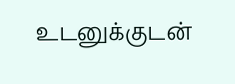உடனுக்குடன்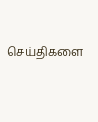செய்திகளை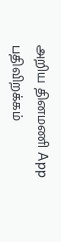அறிய தினமணி App பதிவிறக்கம்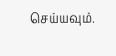செய்யவும்.